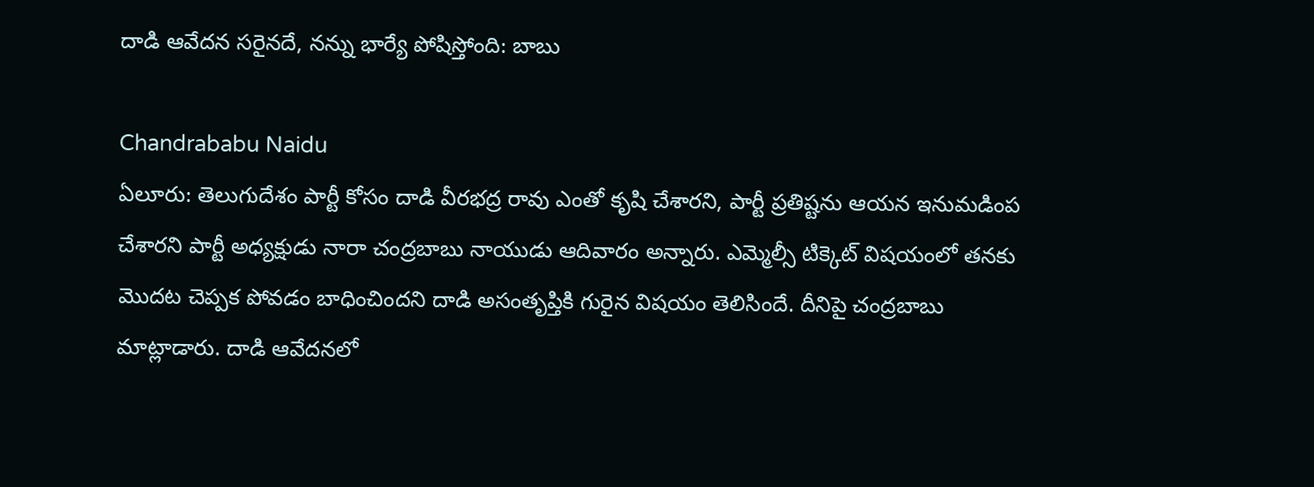దాడి ఆవేదన సరైనదే, నన్ను భార్యే పోషిస్తోంది: బాబు

Chandrababu Naidu
ఏలూరు: తెలుగుదేశం పార్టీ కోసం దాడి వీరభద్ర రావు ఎంతో కృషి చేశారని, పార్టీ ప్రతిష్టను ఆయన ఇనుమడింప చేశారని పార్టీ అధ్యక్షుడు నారా చంద్రబాబు నాయుడు ఆదివారం అన్నారు. ఎమ్మెల్సీ టిక్కెట్ విషయంలో తనకు మొదట చెప్పక పోవడం బాధించిందని దాడి అసంతృప్తికి గురైన విషయం తెలిసిందే. దీనిపై చంద్రబాబు మాట్లాడారు. దాడి ఆవేదనలో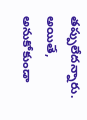తప్పులేదన్నారు. అయితే, అనుకోకుండా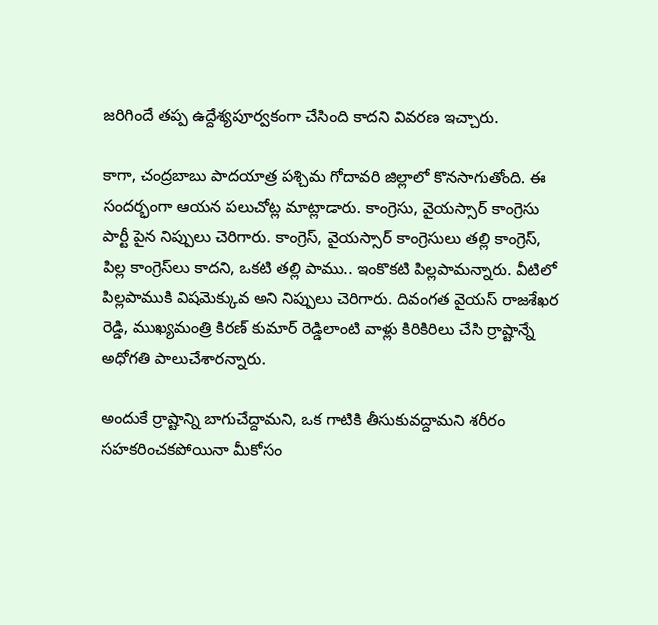జరిగిందే తప్ప ఉద్దేశ్యపూర్వకంగా చేసింది కాదని వివరణ ఇచ్చారు.

కాగా, చంద్రబాబు పాదయాత్ర పశ్చిమ గోదావరి జిల్లాలో కొనసాగుతోంది. ఈ సందర్భంగా ఆయన పలుచోట్ల మాట్లాడారు. కాంగ్రెసు, వైయస్సార్ కాంగ్రెసు పార్టీ పైన నిప్పులు చెరిగారు. కాంగ్రెస్, వైయస్సార్ కాంగ్రెసులు తల్లి కాంగ్రెస్, పిల్ల కాంగ్రెస్‌లు కాదని, ఒకటి తల్లి పాము.. ఇంకొకటి పిల్లపామన్నారు. వీటిలో పిల్లపాముకి విషమెక్కువ అని నిప్పులు చెరిగారు. దివంగత వైయస్ రాజశేఖర రెడ్డి, ముఖ్యమంత్రి కిరణ్ కుమార్ రెడ్డిలాంటి వాళ్లు కిరికిరిలు చేసి ర్రాష్టాన్నే అధోగతి పాలుచేశారన్నారు.

అందుకే ర్రాష్టాన్ని బాగుచేద్దామని, ఒక గాటికి తీసుకువద్దామని శరీరం సహకరించకపోయినా మీకోసం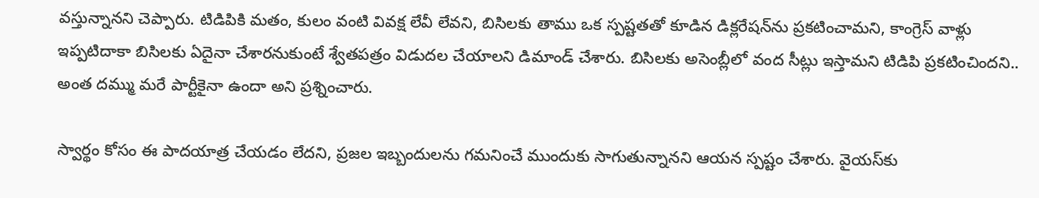వస్తున్నానని చెప్పారు. టిడిపికి మతం, కులం వంటి వివక్ష లేవీ లేవని, బిసిలకు తాము ఒక స్పష్టతతో కూడిన డిక్లరేషన్‌ను ప్రకటించామని, కాంగ్రెస్ వాళ్లు ఇప్పటిదాకా బిసిలకు ఏదైనా చేశారనుకుంటే శ్వేతపత్రం విడుదల చేయాలని డిమాండ్ చేశారు. బిసిలకు అసెంబ్లీలో వంద సీట్లు ఇస్తామని టిడిపి ప్రకటించిందని.. అంత దమ్ము మరే పార్టీకైనా ఉందా అని ప్రశ్నించారు.

స్వార్థం కోసం ఈ పాదయాత్ర చేయడం లేదని, ప్రజల ఇబ్బందులను గమనించే ముందుకు సాగుతున్నానని ఆయన స్పష్టం చేశారు. వైయస్‌కు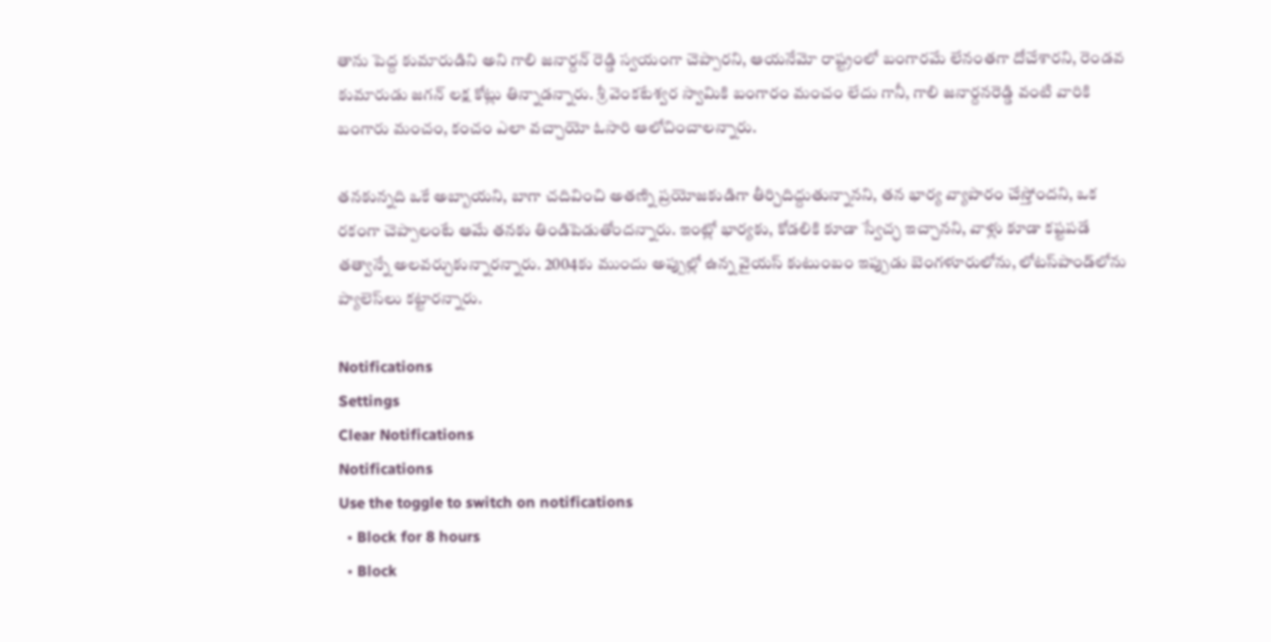తాను పెద్ద కుమారుడిని అని గాలి జనార్దన్ రెడ్డి స్వయంగా చెప్పారని, ఆయనేమో రాష్ట్రంలో బంగారమే లేనంతగా దోచేశారని, రెండవ కుమారుడు జగన్ లక్ష కోట్లు తిన్నాడన్నారు. శ్రీ వెంకటేశ్వర స్వామికి బంగారం మంచం లేదు గానీ, గాలి జనార్దనరెడ్డి వంటి వారికి బంగారు మంచం, కంచం ఎలా వచ్చాయో ఓసారి ఆలోచించాలన్నారు.

తనకున్నది ఒకే అబ్బాయని, బాగా చదివించి అతణ్ని ప్రయోజకుడిగా తీర్చిదిద్దుతున్నానని, తన భార్య వ్యాపారం చేస్తోందని, ఒక రకంగా చెప్పాలంటే ఆమే తనకు తిండిపెడుతోందన్నారు. ఇంట్లో భార్యకు, కోడలికి కూడా స్వేచ్ఛ ఇచ్చానని, వాళ్లు కూడా కష్టపడే తత్వాన్నే అలవర్చుకున్నారన్నారు. 2004కు ముందు అప్పుల్లో ఉన్న వైయస్ కుటుంబం ఇప్పుడు బెంగళూరులోను, లోటస్‌పాండ్‌లోను ప్యాలెస్‌లు కట్టారన్నారు.

Notifications
Settings
Clear Notifications
Notifications
Use the toggle to switch on notifications
  • Block for 8 hours
  • Block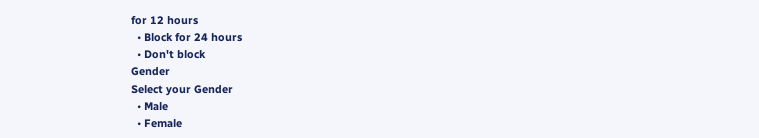for 12 hours
  • Block for 24 hours
  • Don't block
Gender
Select your Gender
  • Male
  • Female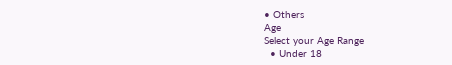• Others
Age
Select your Age Range
  • Under 18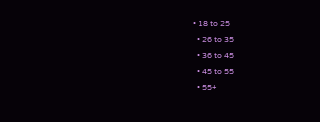• 18 to 25
  • 26 to 35
  • 36 to 45
  • 45 to 55
  • 55+